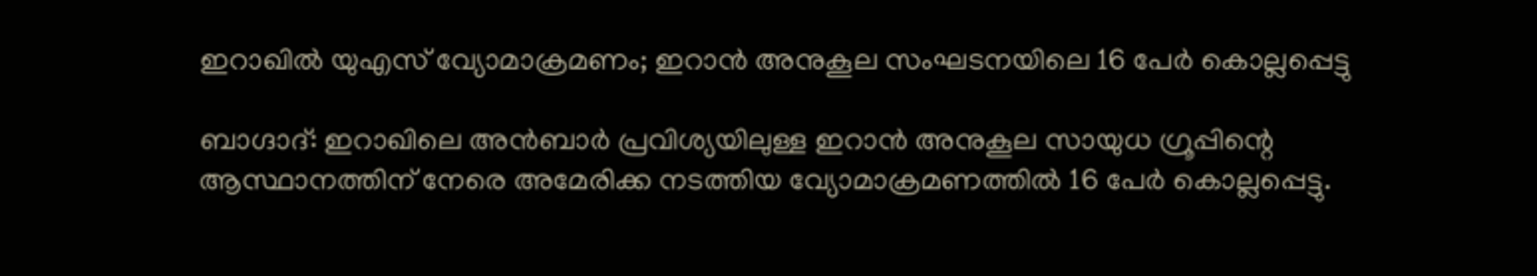ഇറാഖിൽ യുഎസ് വ്യോമാക്രമണം; ഇറാൻ അനുകൂല സംഘടനയിലെ 16 പേർ കൊല്ലപ്പെട്ടു

ബാഗ്ദാദ്: ഇറാഖിലെ അൻബാർ പ്രവിശ്യയിലുള്ള ഇറാൻ അനുകൂല സായുധ ഗ്രൂപ്പിന്റെ ആസ്ഥാനത്തിന് നേരെ അമേരിക്ക നടത്തിയ വ്യോമാക്രമണത്തിൽ 16 പേർ കൊല്ലപ്പെട്ടു.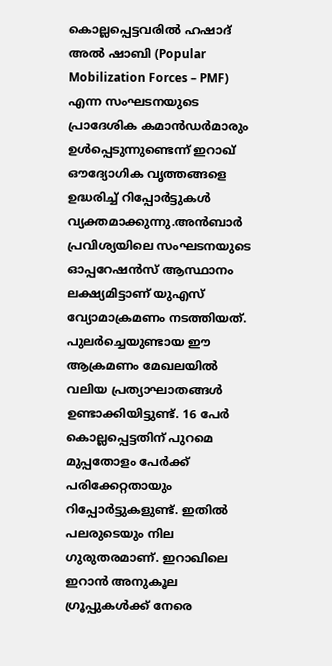കൊല്ലപ്പെട്ടവരിൽ ഹഷാദ് അൽ ഷാബി (Popular Mobilization Forces – PMF) എന്ന സംഘടനയുടെ പ്രാദേശിക കമാൻഡർമാരും ഉൾപ്പെടുന്നുണ്ടെന്ന് ഇറാഖ് ഔദ്യോഗിക വൃത്തങ്ങളെ ഉദ്ധരിച്ച് റിപ്പോർട്ടുകൾ വ്യക്തമാക്കുന്നു.അൻബാർ പ്രവിശ്യയിലെ സംഘടനയുടെ ഓപ്പറേഷൻസ് ആസ്ഥാനം ലക്ഷ്യമിട്ടാണ് യുഎസ് വ്യോമാക്രമണം നടത്തിയത്. പുലർച്ചെയുണ്ടായ ഈ ആക്രമണം മേഖലയിൽ വലിയ പ്രത്യാഘാതങ്ങൾ ഉണ്ടാക്കിയിട്ടുണ്ട്. 16 പേർ കൊല്ലപ്പെട്ടതിന് പുറമെ മുപ്പതോളം പേർക്ക് പരിക്കേറ്റതായും റിപ്പോർട്ടുകളുണ്ട്. ഇതിൽ പലരുടെയും നില ഗുരുതരമാണ്. ഇറാഖിലെ ഇറാൻ അനുകൂല ഗ്രൂപ്പുകൾക്ക് നേരെ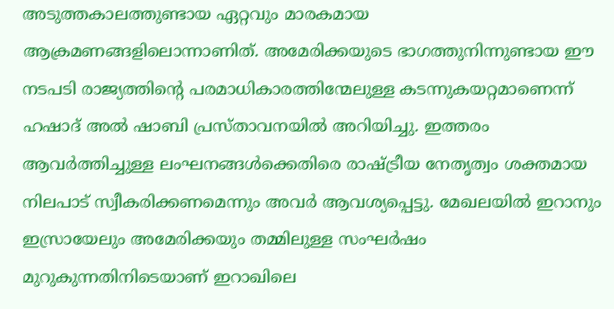അടുത്തകാലത്തുണ്ടായ ഏറ്റവും മാരകമായ ആക്രമണങ്ങളിലൊന്നാണിത്. അമേരിക്കയുടെ ഭാഗത്തുനിന്നുണ്ടായ ഈ നടപടി രാജ്യത്തിന്റെ പരമാധികാരത്തിന്മേലുള്ള കടന്നുകയറ്റമാണെന്ന് ഹഷാദ് അൽ ഷാബി പ്രസ്താവനയിൽ അറിയിച്ചു. ഇത്തരം ആവർത്തിച്ചുള്ള ലംഘനങ്ങൾക്കെതിരെ രാഷ്ട്രീയ നേതൃത്വം ശക്തമായ നിലപാട് സ്വീകരിക്കണമെന്നും അവർ ആവശ്യപ്പെട്ടു. മേഖലയിൽ ഇറാനും ഇസ്രായേലും അമേരിക്കയും തമ്മിലുള്ള സംഘർഷം മുറുകുന്നതിനിടെയാണ് ഇറാഖിലെ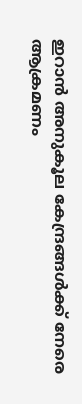ഇറാൻ അനുകൂല കേന്ദ്രങ്ങൾക്ക് നേരെ ആക്രമണം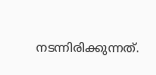നടന്നിരിക്കുന്നത്.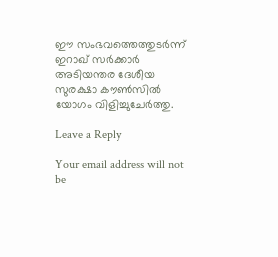ഈ സംഭവത്തെത്തുടർന്ന് ഇറാഖ് സർക്കാർ അടിയന്തര ദേശീയ സുരക്ഷാ കൗൺസിൽ യോഗം വിളിച്ചുചേർത്തു.

Leave a Reply

Your email address will not be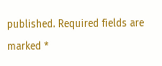published. Required fields are marked *